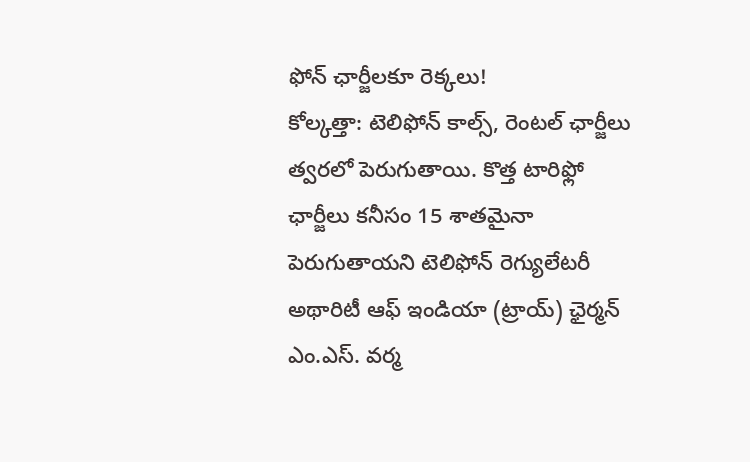ఫోన్ ఛార్జీలకూ రెక్కలు!
కోల్కత్తా: టెలిఫోన్ కాల్స్, రెంటల్ ఛార్జీలు త్వరలో పెరుగుతాయి. కొత్త టారిఫ్లో ఛార్జీలు కనీసం 15 శాతమైనా పెరుగుతాయని టెలిఫోన్ రెగ్యులేటరీ అథారిటీ ఆఫ్ ఇండియా (ట్రాయ్) ఛైర్మన్ ఎం.ఎస్. వర్మ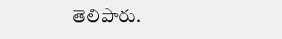తెలిపారు.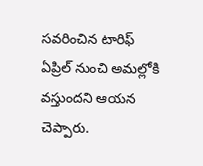సవరించిన టారిఫ్ ఏప్రిల్ నుంచి అమల్లోకి వస్తుందని ఆయన చెప్పారు.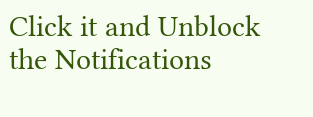Click it and Unblock the Notifications